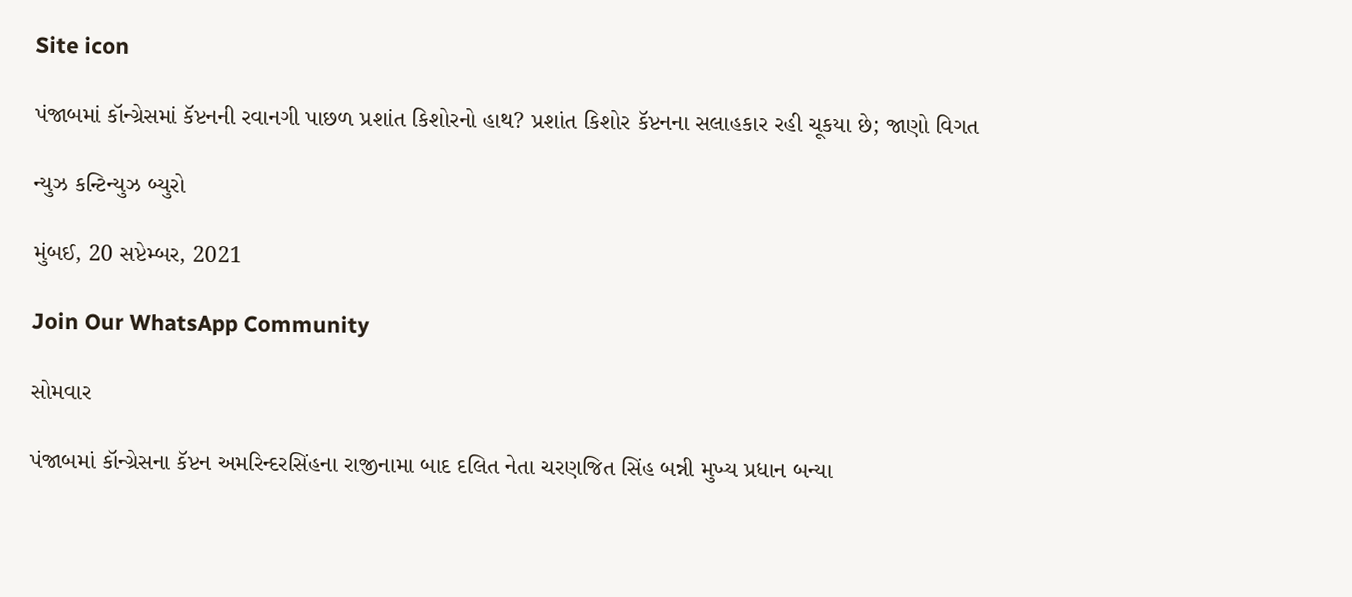Site icon

પંજાબમાં કૉન્ગ્રેસમાં કૅપ્ટનની રવાનગી પાછળ પ્રશાંત કિશોરનો હાથ? પ્રશાંત કિશોર કૅપ્ટનના સલાહકાર રહી ચૂકયા છે; જાણો વિગત

ન્યુઝ કન્ટિન્યુઝ બ્યુરો

મુંબઈ, 20 સપ્ટેમ્બર, 2021

Join Our WhatsApp Community

સોમવાર

પંજાબમાં કૉન્ગ્રેસના કૅપ્ટન અમરિન્દરસિંહના રાજીનામા બાદ દલિત નેતા ચરણજિત સિંહ બન્ની મુખ્ય પ્રધાન બન્યા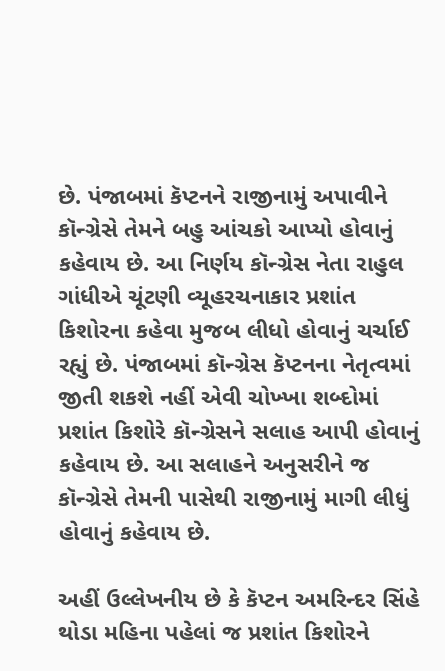છે. પંજાબમાં કૅપ્ટનને રાજીનામું અપાવીને કૉન્ગ્રેસે તેમને બહુ આંચકો આપ્યો હોવાનું કહેવાય છે. આ નિર્ણય કૉન્ગ્રેસ નેતા રાહુલ ગાંધીએ ચૂંટણી વ્યૂહરચનાકાર પ્રશાંત કિશોરના કહેવા મુજબ લીધો હોવાનું ચર્ચાઈ રહ્યું છે. પંજાબમાં કૉન્ગ્રેસ કૅપ્ટનના નેતૃત્વમાં જીતી શકશે નહીં એવી ચોખ્ખા શબ્દોમાં પ્રશાંત કિશોરે કૉન્ગ્રેસને સલાહ આપી હોવાનું કહેવાય છે. આ સલાહને અનુસરીને જ કૉન્ગ્રેસે તેમની પાસેથી રાજીનામું માગી લીધું હોવાનું કહેવાય છે.

અહીં ઉલ્લેખનીય છે કે કૅપ્ટન અમરિન્દર સિંહે થોડા મહિના પહેલાં જ પ્રશાંત કિશોરને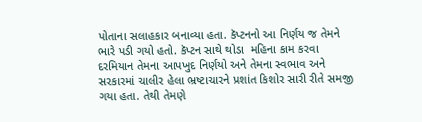પોતાના સલાહકાર બનાવ્યા હતા. કૅપ્ટનનો આ નિર્ણય જ તેમને ભારે પડી ગયો હતો. કૅપ્ટન સાથે થોડા  મહિના કામ કરવા દરમિયાન તેમના આપખુદ નિર્ણયો અને તેમના સ્વભાવ અને સરકારમાં ચાલીર હેલા ભ્રષ્ટાચારને પ્રશાંત કિશોર સારી રીતે સમજી ગયા હતા. તેથી તેમણે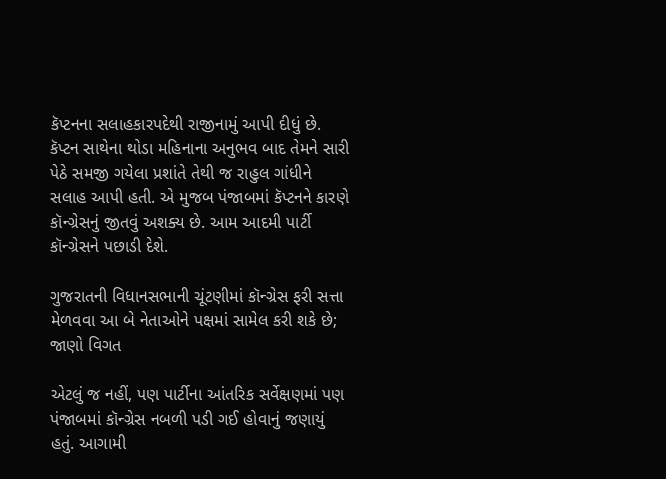કૅપ્ટનના સલાહકારપદેથી રાજીનામું આપી દીધું છે. કૅપ્ટન સાથેના થોડા મહિનાના અનુભવ બાદ તેમને સારી પેઠે સમજી ગયેલા પ્રશાંતે તેથી જ રાહુલ ગાંધીને સલાહ આપી હતી. એ મુજબ પંજાબમાં કૅપ્ટનને કારણે કૉન્ગ્રેસનું જીતવું અશક્ય છે. આમ આદમી પાર્ટી કૉન્ગ્રેસને પછાડી દેશે.

ગુજરાતની વિધાનસભાની ચૂંટણીમાં કૉન્ગ્રેસ ફરી સત્તા મેળવવા આ બે નેતાઓને પક્ષમાં સામેલ કરી શકે છે; જાણો વિગત

એટલું જ નહીં, પણ પાર્ટીના આંતરિક સર્વેક્ષણમાં પણ પંજાબમાં કૉન્ગ્રેસ નબળી પડી ગઈ હોવાનું જણાયું હતું. આગામી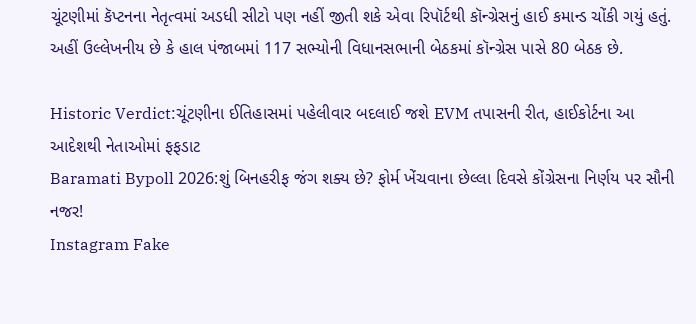ચૂંટણીમાં કૅપ્ટનના નેતૃત્વમાં અડધી સીટો પણ નહીં જીતી શકે એવા રિપૉર્ટથી કૉન્ગ્રેસનું હાઈ કમાન્ડ ચોંકી ગયું હતું. અહીં ઉલ્લેખનીય છે કે હાલ પંજાબમાં 117 સભ્યોની વિધાનસભાની બેઠકમાં કૉન્ગ્રેસ પાસે 80 બેઠક છે.

Historic Verdict:ચૂંટણીના ઈતિહાસમાં પહેલીવાર બદલાઈ જશે EVM તપાસની રીત, હાઈકોર્ટના આ આદેશથી નેતાઓમાં ફફડાટ
Baramati Bypoll 2026:શું બિનહરીફ જંગ શક્ય છે? ફોર્મ ખેંચવાના છેલ્લા દિવસે કોંગ્રેસના નિર્ણય પર સૌની નજર!
Instagram Fake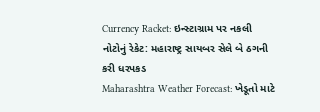Currency Racket: ઇન્સ્ટાગ્રામ પર નકલી નોટોનું રેકેટ: મહારાષ્ટ્ર સાયબર સેલે બે ઠગની કરી ધરપકડ
Maharashtra Weather Forecast: ખેડૂતો માટે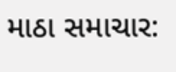માઠા સમાચાર: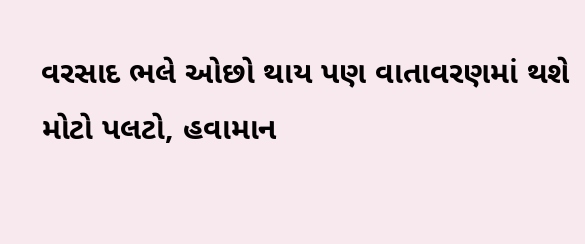વરસાદ ભલે ઓછો થાય પણ વાતાવરણમાં થશે મોટો પલટો, હવામાન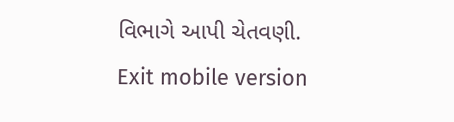વિભાગે આપી ચેતવણી.
Exit mobile version